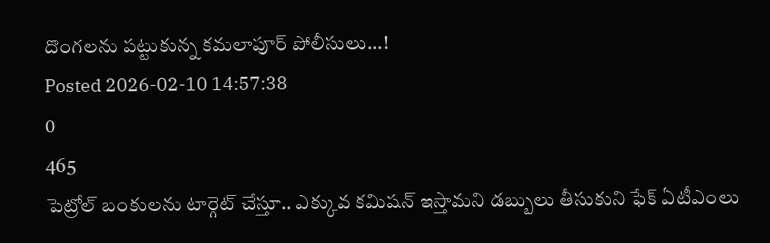దొంగలను పట్టుకున్న కమలాపూర్ పోలీసులు...!
Posted 2026-02-10 14:57:38
0
465
పెట్రోల్ బంకులను టార్గెట్ చేస్తూ.. ఎక్కువ కమిషన్ ఇస్తామని డబ్బులు తీసుకుని ఫేక్ ఏటీఎంలు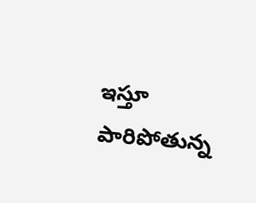ఇస్తూ పారిపోతున్న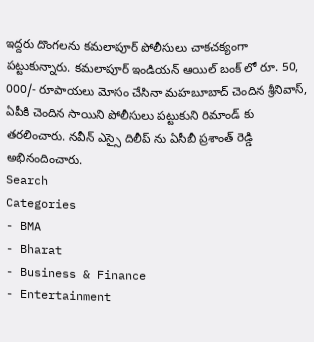ఇద్దరు దొంగలను కమలాపూర్ పోలీసులు చాకచక్యంగా పట్టుకున్నారు. కమలాపూర్ ఇండియన్ ఆయిల్ బంక్ లో రూ. 50, 000/- రూపాయలు మోసం చేసినా మహబూబాద్ చెందిన శ్రీనివాస్, ఏపీకి చెందిన సాయిని పోలీసులు పట్టుకుని రిమాండ్ కు తరలించారు. నవీన్ ఎస్సై దిలీప్ ను ఏసీబీ ప్రశాంత్ రెడ్డి అభినందించారు.
Search
Categories
- BMA
- Bharat
- Business & Finance
- Entertainment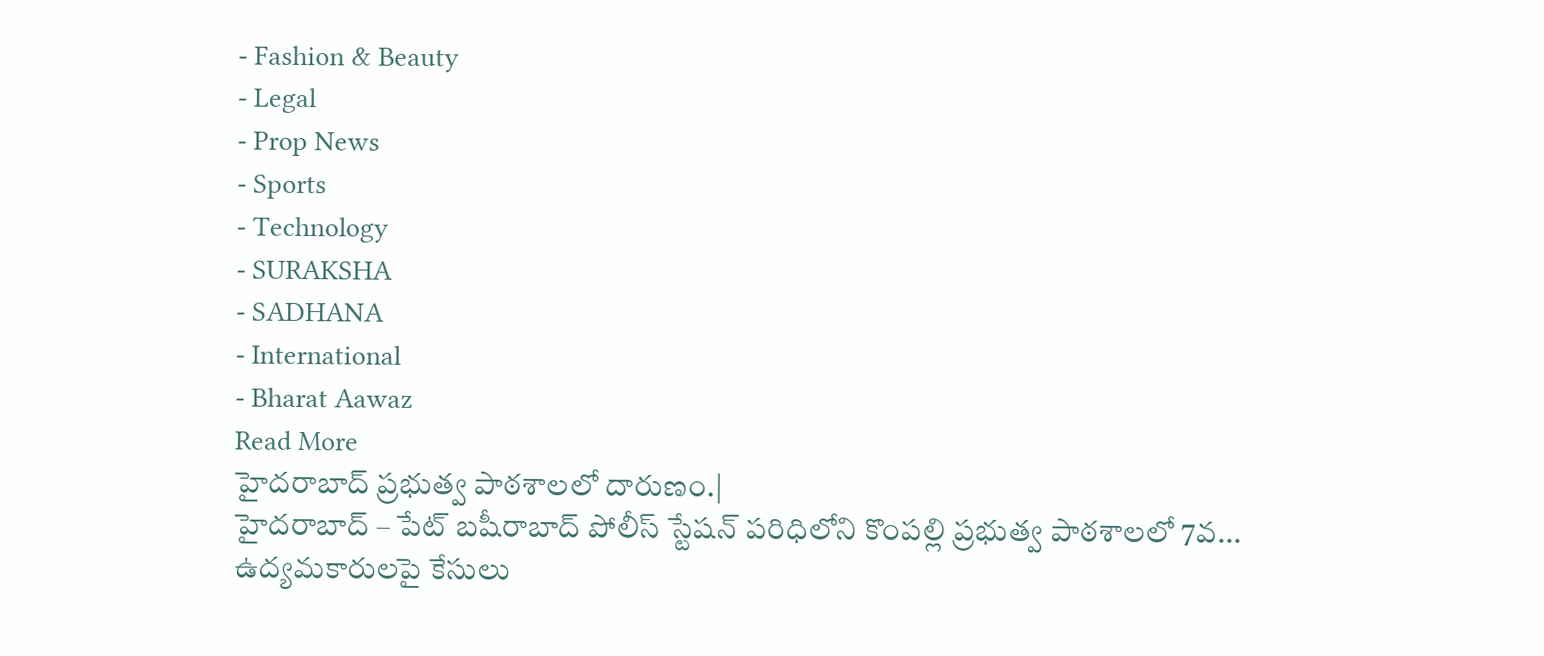- Fashion & Beauty
- Legal
- Prop News
- Sports
- Technology
- SURAKSHA
- SADHANA
- International
- Bharat Aawaz
Read More
హైదరాబాద్ ప్రభుత్వ పాఠశాలలో దారుణం.|
హైదరాబాద్ – పేట్ బషీరాబాద్ పోలీస్ స్టేషన్ పరిధిలోని కొంపల్లి ప్రభుత్వ పాఠశాలలో 7వ...
ఉద్యమకారులపై కేసులు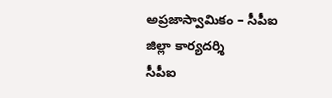అప్రజాస్వామికం – సీపీఐ జిల్లా కార్యదర్శి
సీపీఐ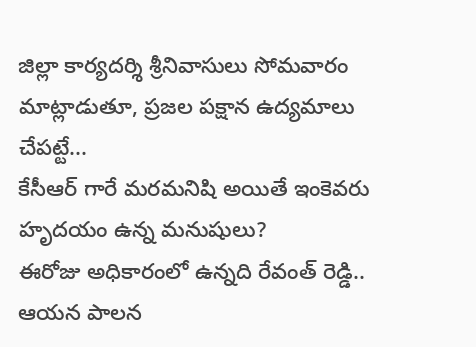జిల్లా కార్యదర్శి శ్రీనివాసులు సోమవారం మాట్లాడుతూ, ప్రజల పక్షాన ఉద్యమాలు చేపట్టే...
కేసీఆర్ గారే మరమనిషి అయితే ఇంకెవరు హృదయం ఉన్న మనుషులు?
ఈరోజు అధికారంలో ఉన్నది రేవంత్ రెడ్డి.. ఆయన పాలన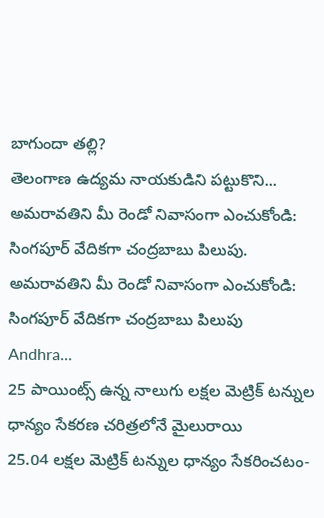బాగుందా తల్లి?
తెలంగాణ ఉద్యమ నాయకుడిని పట్టుకొని...
అమరావతిని మీ రెండో నివాసంగా ఎంచుకోండి: సింగపూర్ వేదికగా చంద్రబాబు పిలుపు.
అమరావతిని మీ రెండో నివాసంగా ఎంచుకోండి: సింగపూర్ వేదికగా చంద్రబాబు పిలుపు
Andhra...
25 పాయింట్స్ ఉన్న నాలుగు లక్షల మెట్రిక్ టన్నుల ధాన్యం సేకరణ చరిత్రలోనే మైలురాయి
25.04 లక్షల మెట్రిక్ టన్నుల ధాన్యం సేకరించటం-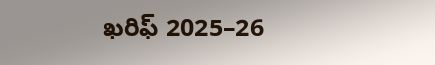ఖరిఫ్ 2025–26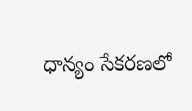ధాన్యం సేకరణలో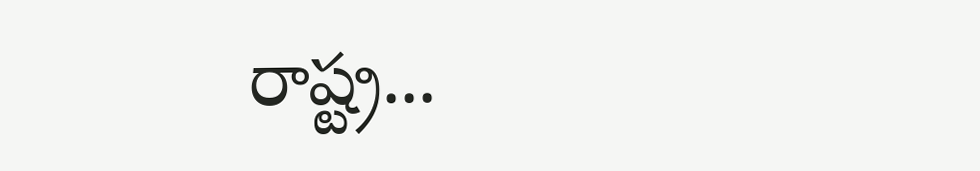రాష్ట్ర...